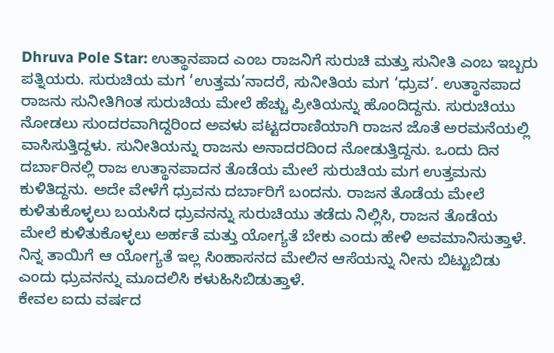Dhruva Pole Star: ಉತ್ಥಾನಪಾದ ಎಂಬ ರಾಜನಿಗೆ ಸುರುಚಿ ಮತ್ತು ಸುನೀತಿ ಎಂಬ ಇಬ್ಬರು ಪತ್ನಿಯರು. ಸುರುಚಿಯ ಮಗ ‘ಉತ್ತಮ’ನಾದರೆ, ಸುನೀತಿಯ ಮಗ ‘ಧ್ರುವ’. ಉತ್ಥಾನಪಾದ ರಾಜನು ಸುನೀತಿಗಿಂತ ಸುರುಚಿಯ ಮೇಲೆ ಹೆಚ್ಚು ಪ್ರೀತಿಯನ್ನು ಹೊಂದಿದ್ದನು. ಸುರುಚಿಯು ನೋಡಲು ಸುಂದರವಾಗಿದ್ದರಿಂದ ಅವಳು ಪಟ್ಟದರಾಣಿಯಾಗಿ ರಾಜನ ಜೊತೆ ಅರಮನೆಯಲ್ಲಿ ವಾಸಿಸುತ್ತಿದ್ದಳು. ಸುನೀತಿಯನ್ನು ರಾಜನು ಅನಾದರದಿಂದ ನೋಡುತ್ತಿದ್ದನು. ಒಂದು ದಿನ ದರ್ಬಾರಿನಲ್ಲಿ ರಾಜ ಉತ್ಥಾನಪಾದನ ತೊಡೆಯ ಮೇಲೆ ಸುರುಚಿಯ ಮಗ ಉತ್ತಮನು ಕುಳಿತಿದ್ದನು. ಅದೇ ವೇಳೆಗೆ ಧ್ರುವನು ದರ್ಬಾರಿಗೆ ಬಂದನು. ರಾಜನ ತೊಡೆಯ ಮೇಲೆ ಕುಳಿತುಕೊಳ್ಳಲು ಬಯಸಿದ ಧ್ರುವನನ್ನು ಸುರುಚಿಯು ತಡೆದು ನಿಲ್ಲಿಸಿ, ರಾಜನ ತೊಡೆಯ ಮೇಲೆ ಕುಳಿತುಕೊಳ್ಳಲು ಅರ್ಹತೆ ಮತ್ತು ಯೋಗ್ಯತೆ ಬೇಕು ಎಂದು ಹೇಳಿ ಅವಮಾನಿಸುತ್ತಾಳೆ. ನಿನ್ನ ತಾಯಿಗೆ ಆ ಯೋಗ್ಯತೆ ಇಲ್ಲ ಸಿಂಹಾಸನದ ಮೇಲಿನ ಆಸೆಯನ್ನು ನೀನು ಬಿಟ್ಟುಬಿಡು ಎಂದು ಧ್ರುವನನ್ನು ಮೂದಲಿಸಿ ಕಳುಹಿಸಿಬಿಡುತ್ತಾಳೆ.
ಕೇವಲ ಐದು ವರ್ಷದ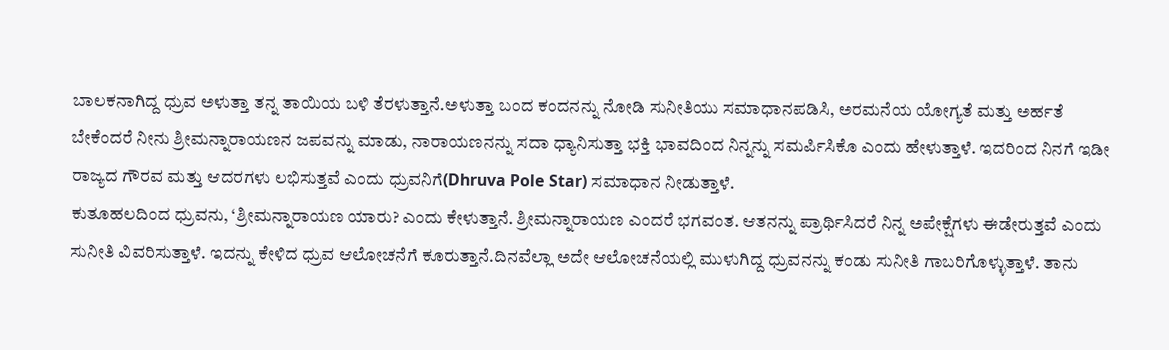ಬಾಲಕನಾಗಿದ್ದ ಧ್ರುವ ಅಳುತ್ತಾ ತನ್ನ ತಾಯಿಯ ಬಳಿ ತೆರಳುತ್ತಾನೆ.ಅಳುತ್ತಾ ಬಂದ ಕಂದನನ್ನು ನೋಡಿ ಸುನೀತಿಯು ಸಮಾಧಾನಪಡಿಸಿ, ಅರಮನೆಯ ಯೋಗ್ಯತೆ ಮತ್ತು ಅರ್ಹತೆ ಬೇಕೆಂದರೆ ನೀನು ಶ್ರೀಮನ್ನಾರಾಯಣನ ಜಪವನ್ನು ಮಾಡು, ನಾರಾಯಣನನ್ನು ಸದಾ ಧ್ಯಾನಿಸುತ್ತಾ ಭಕ್ತಿ ಭಾವದಿಂದ ನಿನ್ನನ್ನು ಸಮರ್ಪಿಸಿಕೊ ಎಂದು ಹೇಳುತ್ತಾಳೆ. ಇದರಿಂದ ನಿನಗೆ ಇಡೀ ರಾಜ್ಯದ ಗೌರವ ಮತ್ತು ಆದರಗಳು ಲಭಿಸುತ್ತವೆ ಎಂದು ಧ್ರುವನಿಗೆ(Dhruva Pole Star) ಸಮಾಧಾನ ನೀಡುತ್ತಾಳೆ.
ಕುತೂಹಲದಿಂದ ಧ್ರುವನು, ‘ಶ್ರೀಮನ್ನಾರಾಯಣ ಯಾರು? ಎಂದು ಕೇಳುತ್ತಾನೆ. ಶ್ರೀಮನ್ನಾರಾಯಣ ಎಂದರೆ ಭಗವಂತ. ಆತನನ್ನು ಪ್ರಾರ್ಥಿಸಿದರೆ ನಿನ್ನ ಅಪೇಕ್ಷೆಗಳು ಈಡೇರುತ್ತವೆ ಎಂದು ಸುನೀತಿ ವಿವರಿಸುತ್ತಾಳೆ. ಇದನ್ನು ಕೇಳಿದ ಧ್ರುವ ಆಲೋಚನೆಗೆ ಕೂರುತ್ತಾನೆ.ದಿನವೆಲ್ಲಾ ಅದೇ ಆಲೋಚನೆಯಲ್ಲಿ ಮುಳುಗಿದ್ದ ಧ್ರುವನನ್ನು ಕಂಡು ಸುನೀತಿ ಗಾಬರಿಗೊಳ್ಳುತ್ತಾಳೆ. ತಾನು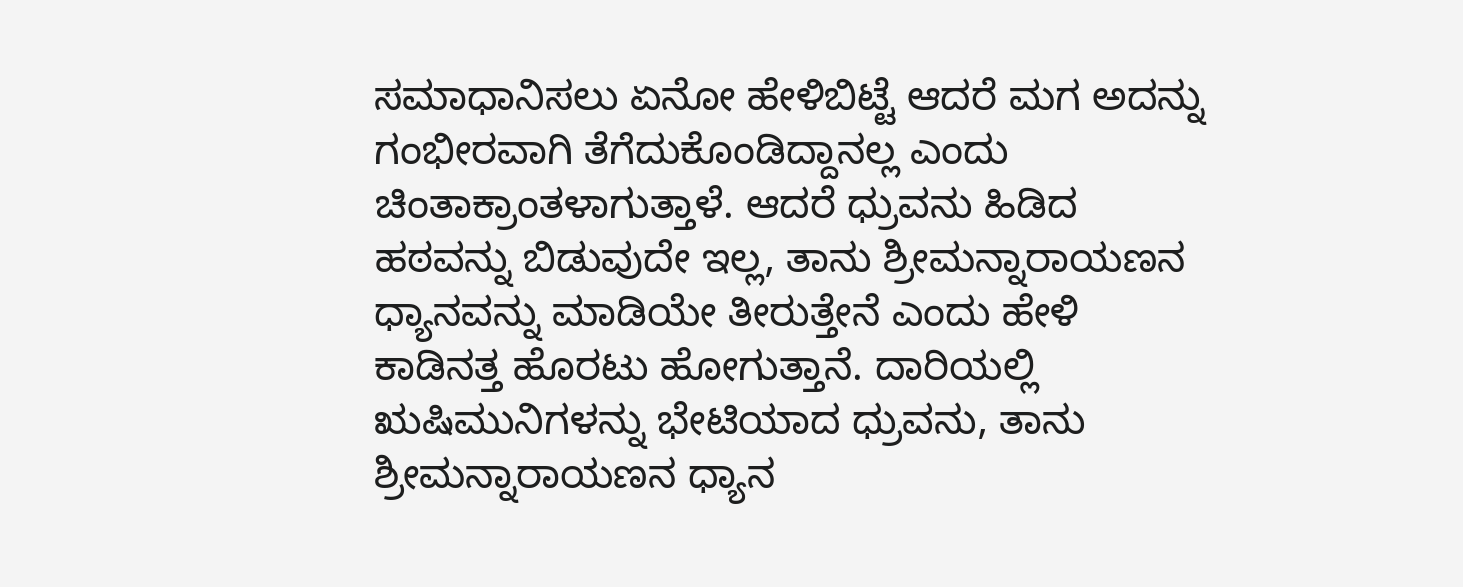ಸಮಾಧಾನಿಸಲು ಏನೋ ಹೇಳಿಬಿಟ್ಟೆ ಆದರೆ ಮಗ ಅದನ್ನು ಗಂಭೀರವಾಗಿ ತೆಗೆದುಕೊಂಡಿದ್ದಾನಲ್ಲ ಎಂದು ಚಿಂತಾಕ್ರಾಂತಳಾಗುತ್ತಾಳೆ. ಆದರೆ ಧ್ರುವನು ಹಿಡಿದ ಹಠವನ್ನು ಬಿಡುವುದೇ ಇಲ್ಲ, ತಾನು ಶ್ರೀಮನ್ನಾರಾಯಣನ ಧ್ಯಾನವನ್ನು ಮಾಡಿಯೇ ತೀರುತ್ತೇನೆ ಎಂದು ಹೇಳಿ ಕಾಡಿನತ್ತ ಹೊರಟು ಹೋಗುತ್ತಾನೆ. ದಾರಿಯಲ್ಲಿ ಋಷಿಮುನಿಗಳನ್ನು ಭೇಟಿಯಾದ ಧ್ರುವನು, ತಾನು ಶ್ರೀಮನ್ನಾರಾಯಣನ ಧ್ಯಾನ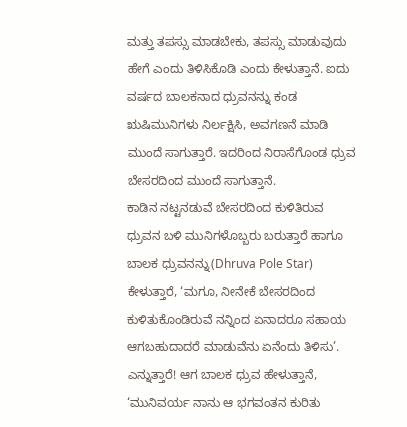ಮತ್ತು ತಪಸ್ಸು ಮಾಡಬೇಕು, ತಪಸ್ಸು ಮಾಡುವುದು ಹೇಗೆ ಎಂದು ತಿಳಿಸಿಕೊಡಿ ಎಂದು ಕೇಳುತ್ತಾನೆ. ಐದು ವರ್ಷದ ಬಾಲಕನಾದ ಧ್ರುವನನ್ನು ಕಂಡ ಋಷಿಮುನಿಗಳು ನಿರ್ಲಕ್ಷಿಸಿ, ಅವಗಣನೆ ಮಾಡಿ ಮುಂದೆ ಸಾಗುತ್ತಾರೆ. ಇದರಿಂದ ನಿರಾಸೆಗೊಂಡ ಧ್ರುವ ಬೇಸರದಿಂದ ಮುಂದೆ ಸಾಗುತ್ತಾನೆ.
ಕಾಡಿನ ನಟ್ಟನಡುವೆ ಬೇಸರದಿಂದ ಕುಳಿತಿರುವ ಧ್ರುವನ ಬಳಿ ಮುನಿಗಳೊಬ್ಬರು ಬರುತ್ತಾರೆ ಹಾಗೂ ಬಾಲಕ ಧ್ರುವನನ್ನು(Dhruva Pole Star) ಕೇಳುತ್ತಾರೆ, ‘ಮಗೂ, ನೀನೇಕೆ ಬೇಸರದಿಂದ ಕುಳಿತುಕೊಂಡಿರುವೆ ನನ್ನಿಂದ ಏನಾದರೂ ಸಹಾಯ ಆಗಬಹುದಾದರೆ ಮಾಡುವೆನು ಏನೆಂದು ತಿಳಿಸು’. ಎನ್ನುತ್ತಾರೆ! ಆಗ ಬಾಲಕ ಧ್ರುವ ಹೇಳುತ್ತಾನೆ, ‘ಮುನಿವರ್ಯ ನಾನು ಆ ಭಗವಂತನ ಕುರಿತು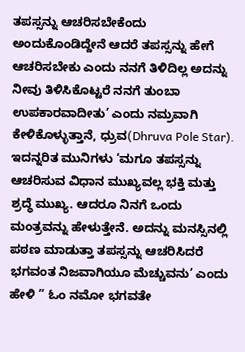ತಪಸ್ಸನ್ನು ಆಚರಿಸಬೇಕೆಂದು ಅಂದುಕೊಂಡಿದ್ದೇನೆ ಆದರೆ ತಪಸ್ಸನ್ನು ಹೇಗೆ ಆಚರಿಸಬೇಕು ಎಂದು ನನಗೆ ತಿಳಿದಿಲ್ಲ ಅದನ್ನು ನೀವು ತಿಳಿಸಿಕೊಟ್ಟರೆ ನನಗೆ ತುಂಬಾ ಉಪಕಾರವಾದೀತು’ ಎಂದು ನಮ್ರವಾಗಿ ಕೇಳಿಕೊಳ್ಳುತ್ತಾನೆ, ಧ್ರುವ(Dhruva Pole Star).
ಇದನ್ನರಿತ ಮುನಿಗಳು ‘ಮಗೂ ತಪಸ್ಸನ್ನು ಆಚರಿಸುವ ವಿಧಾನ ಮುಖ್ಯವಲ್ಲ ಭಕ್ತಿ ಮತ್ತು ಶ್ರದ್ಧೆ ಮುಖ್ಯ. ಆದರೂ ನಿನಗೆ ಒಂದು ಮಂತ್ರವನ್ನು ಹೇಳುತ್ತೇನೆ. ಅದನ್ನು ಮನಸ್ಸಿನಲ್ಲಿ ಪಠಣ ಮಾಡುತ್ತಾ ತಪಸ್ಸನ್ನು ಆಚರಿಸಿದರೆ ಭಗವಂತ ನಿಜವಾಗಿಯೂ ಮೆಚ್ಚುವನು’ ಎಂದು ಹೇಳಿ ” ಓಂ ನಮೋ ಭಗವತೇ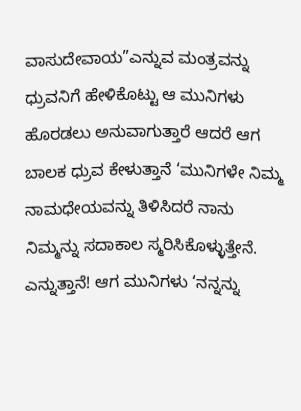ವಾಸುದೇವಾಯ”ಎನ್ನುವ ಮಂತ್ರವನ್ನು ಧ್ರುವನಿಗೆ ಹೇಳಿಕೊಟ್ಟು ಆ ಮುನಿಗಳು ಹೊರಡಲು ಅನುವಾಗುತ್ತಾರೆ ಆದರೆ ಆಗ ಬಾಲಕ ಧ್ರುವ ಕೇಳುತ್ತಾನೆ ‘ಮುನಿಗಳೇ ನಿಮ್ಮ ನಾಮಧೇಯವನ್ನು ತಿಳಿಸಿದರೆ ನಾನು ನಿಮ್ಮನ್ನು ಸದಾಕಾಲ ಸ್ಮರಿಸಿಕೊಳ್ಳುತ್ತೇನೆ. ಎನ್ನುತ್ತಾನೆ! ಆಗ ಮುನಿಗಳು ‘ನನ್ನನ್ನು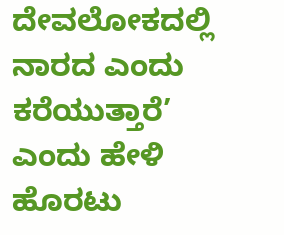ದೇವಲೋಕದಲ್ಲಿ ನಾರದ ಎಂದು ಕರೆಯುತ್ತಾರೆ’ ಎಂದು ಹೇಳಿ ಹೊರಟು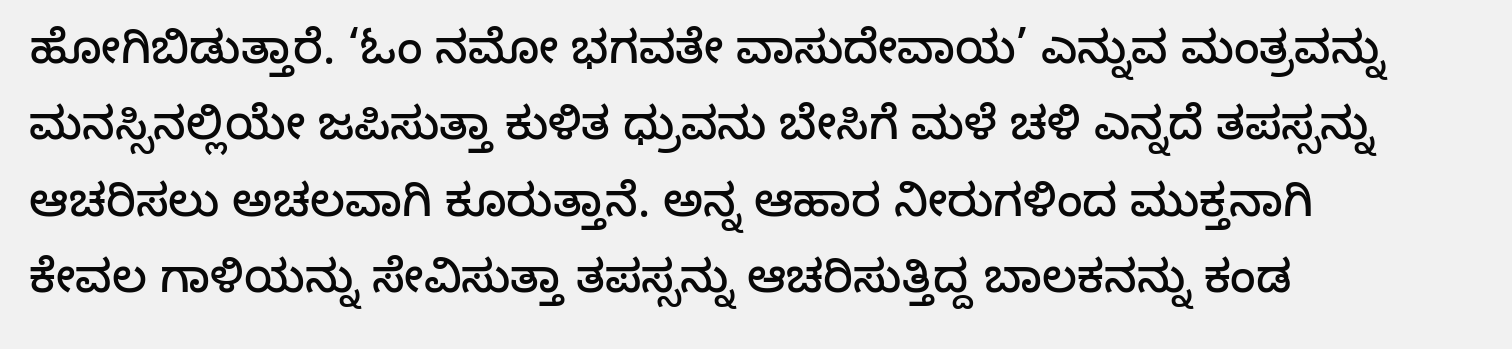ಹೋಗಿಬಿಡುತ್ತಾರೆ. ‘ಓಂ ನಮೋ ಭಗವತೇ ವಾಸುದೇವಾಯ’ ಎನ್ನುವ ಮಂತ್ರವನ್ನು ಮನಸ್ಸಿನಲ್ಲಿಯೇ ಜಪಿಸುತ್ತಾ ಕುಳಿತ ಧ್ರುವನು ಬೇಸಿಗೆ ಮಳೆ ಚಳಿ ಎನ್ನದೆ ತಪಸ್ಸನ್ನು ಆಚರಿಸಲು ಅಚಲವಾಗಿ ಕೂರುತ್ತಾನೆ. ಅನ್ನ ಆಹಾರ ನೀರುಗಳಿಂದ ಮುಕ್ತನಾಗಿ ಕೇವಲ ಗಾಳಿಯನ್ನು ಸೇವಿಸುತ್ತಾ ತಪಸ್ಸನ್ನು ಆಚರಿಸುತ್ತಿದ್ದ ಬಾಲಕನನ್ನು ಕಂಡ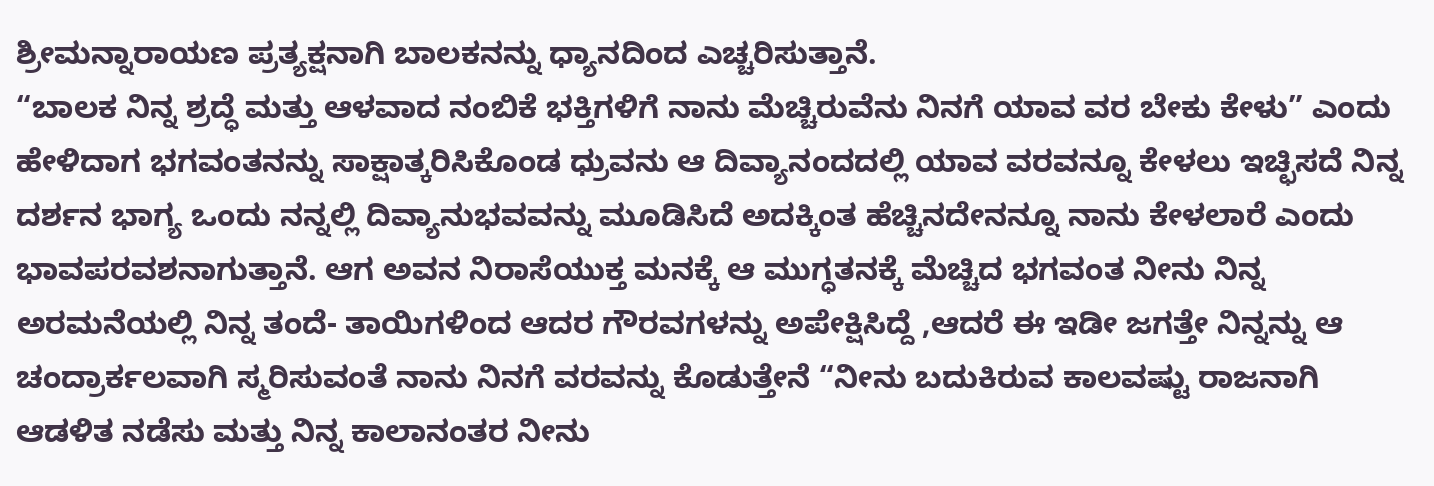ಶ್ರೀಮನ್ನಾರಾಯಣ ಪ್ರತ್ಯಕ್ಷನಾಗಿ ಬಾಲಕನನ್ನು ಧ್ಯಾನದಿಂದ ಎಚ್ಚರಿಸುತ್ತಾನೆ.
“ಬಾಲಕ ನಿನ್ನ ಶ್ರದ್ಧೆ ಮತ್ತು ಆಳವಾದ ನಂಬಿಕೆ ಭಕ್ತಿಗಳಿಗೆ ನಾನು ಮೆಚ್ಚಿರುವೆನು ನಿನಗೆ ಯಾವ ವರ ಬೇಕು ಕೇಳು” ಎಂದು ಹೇಳಿದಾಗ ಭಗವಂತನನ್ನು ಸಾಕ್ಷಾತ್ಕರಿಸಿಕೊಂಡ ಧ್ರುವನು ಆ ದಿವ್ಯಾನಂದದಲ್ಲಿ ಯಾವ ವರವನ್ನೂ ಕೇಳಲು ಇಚ್ಛಿಸದೆ ನಿನ್ನ ದರ್ಶನ ಭಾಗ್ಯ ಒಂದು ನನ್ನಲ್ಲಿ ದಿವ್ಯಾನುಭವವನ್ನು ಮೂಡಿಸಿದೆ ಅದಕ್ಕಿಂತ ಹೆಚ್ಚಿನದೇನನ್ನೂ ನಾನು ಕೇಳಲಾರೆ ಎಂದು ಭಾವಪರವಶನಾಗುತ್ತಾನೆ. ಆಗ ಅವನ ನಿರಾಸೆಯುಕ್ತ ಮನಕ್ಕೆ ಆ ಮುಗ್ಧತನಕ್ಕೆ ಮೆಚ್ಚಿದ ಭಗವಂತ ನೀನು ನಿನ್ನ ಅರಮನೆಯಲ್ಲಿ ನಿನ್ನ ತಂದೆ- ತಾಯಿಗಳಿಂದ ಆದರ ಗೌರವಗಳನ್ನು ಅಪೇಕ್ಷಿಸಿದ್ದೆ ,ಆದರೆ ಈ ಇಡೀ ಜಗತ್ತೇ ನಿನ್ನನ್ನು ಆ ಚಂದ್ರಾರ್ಕಲವಾಗಿ ಸ್ಮರಿಸುವಂತೆ ನಾನು ನಿನಗೆ ವರವನ್ನು ಕೊಡುತ್ತೇನೆ “ನೀನು ಬದುಕಿರುವ ಕಾಲವಷ್ಟು ರಾಜನಾಗಿ ಆಡಳಿತ ನಡೆಸು ಮತ್ತು ನಿನ್ನ ಕಾಲಾನಂತರ ನೀನು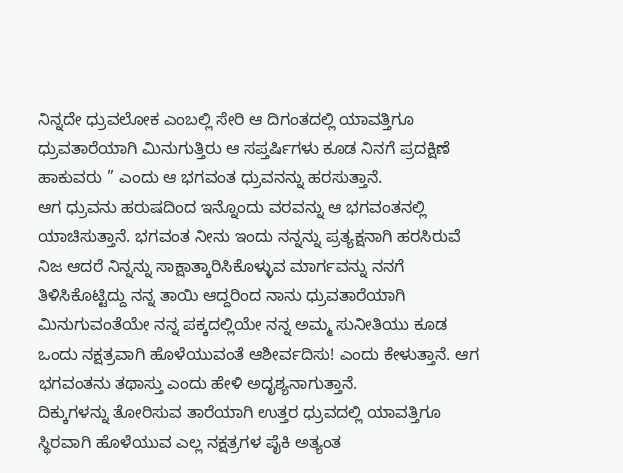ನಿನ್ನದೇ ಧ್ರುವಲೋಕ ಎಂಬಲ್ಲಿ ಸೇರಿ ಆ ದಿಗಂತದಲ್ಲಿ ಯಾವತ್ತಿಗೂ ಧ್ರುವತಾರೆಯಾಗಿ ಮಿನುಗುತ್ತಿರು ಆ ಸಪ್ತರ್ಷಿಗಳು ಕೂಡ ನಿನಗೆ ಪ್ರದಕ್ಷಿಣೆ ಹಾಕುವರು ” ಎಂದು ಆ ಭಗವಂತ ಧ್ರುವನನ್ನು ಹರಸುತ್ತಾನೆ.
ಆಗ ಧ್ರುವನು ಹರುಷದಿಂದ ಇನ್ನೊಂದು ವರವನ್ನು ಆ ಭಗವಂತನಲ್ಲಿ ಯಾಚಿಸುತ್ತಾನೆ. ಭಗವಂತ ನೀನು ಇಂದು ನನ್ನನ್ನು ಪ್ರತ್ಯಕ್ಷನಾಗಿ ಹರಸಿರುವೆ ನಿಜ ಆದರೆ ನಿನ್ನನ್ನು ಸಾಕ್ಷಾತ್ಕಾರಿಸಿಕೊಳ್ಳುವ ಮಾರ್ಗವನ್ನು ನನಗೆ ತಿಳಿಸಿಕೊಟ್ಟಿದ್ದು ನನ್ನ ತಾಯಿ ಆದ್ದರಿಂದ ನಾನು ಧ್ರುವತಾರೆಯಾಗಿ ಮಿನುಗುವಂತೆಯೇ ನನ್ನ ಪಕ್ಕದಲ್ಲಿಯೇ ನನ್ನ ಅಮ್ಮ ಸುನೀತಿಯು ಕೂಡ ಒಂದು ನಕ್ಷತ್ರವಾಗಿ ಹೊಳೆಯುವಂತೆ ಆಶೀರ್ವದಿಸು! ಎಂದು ಕೇಳುತ್ತಾನೆ. ಆಗ ಭಗವಂತನು ತಥಾಸ್ತು ಎಂದು ಹೇಳಿ ಅದೃಶ್ಯನಾಗುತ್ತಾನೆ.
ದಿಕ್ಕುಗಳನ್ನು ತೋರಿಸುವ ತಾರೆಯಾಗಿ ಉತ್ತರ ಧ್ರುವದಲ್ಲಿ ಯಾವತ್ತಿಗೂ ಸ್ಥಿರವಾಗಿ ಹೊಳೆಯುವ ಎಲ್ಲ ನಕ್ಷತ್ರಗಳ ಪೈಕಿ ಅತ್ಯಂತ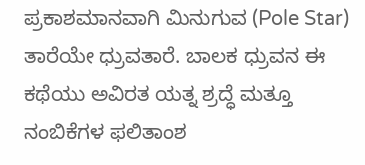ಪ್ರಕಾಶಮಾನವಾಗಿ ಮಿನುಗುವ (Pole Star) ತಾರೆಯೇ ಧ್ರುವತಾರೆ. ಬಾಲಕ ಧ್ರುವನ ಈ ಕಥೆಯು ಅವಿರತ ಯತ್ನ ಶ್ರದ್ಧೆ ಮತ್ತೂ ನಂಬಿಕೆಗಳ ಫಲಿತಾಂಶ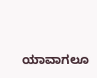ಯಾವಾಗಲೂ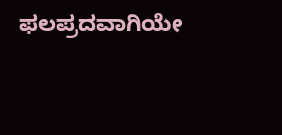ಫಲಪ್ರದವಾಗಿಯೇ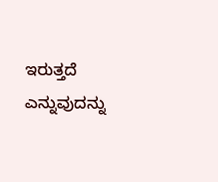ಇರುತ್ತದೆ ಎನ್ನುವುದನ್ನು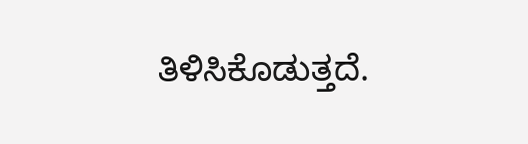ತಿಳಿಸಿಕೊಡುತ್ತದೆ.